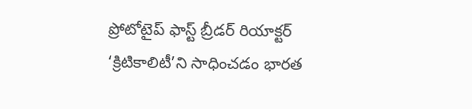ప్రోటోటైప్ ఫాస్ట్ బ్రీడర్ రియాక్టర్ ‘క్రిటికాలిటీ’ని సాధించడం భారత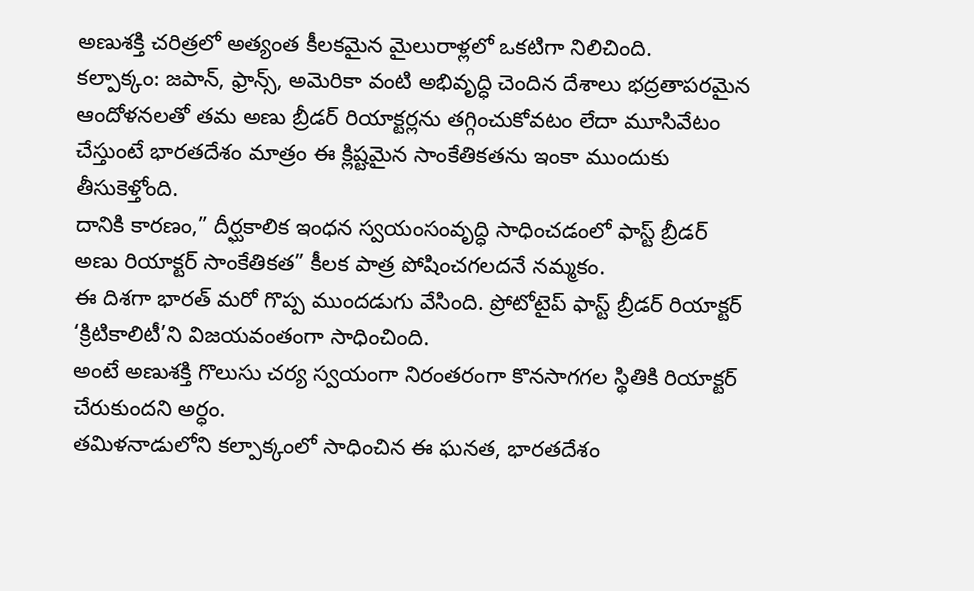అణుశక్తి చరిత్రలో అత్యంత కీలకమైన మైలురాళ్లలో ఒకటిగా నిలిచింది.
కల్పాక్కం: జపాన్, ఫ్రాన్స్, అమెరికా వంటి అభివృద్ధి చెందిన దేశాలు భద్రతాపరమైన ఆందోళనలతో తమ అణు బ్రీడర్ రియాక్టర్లను తగ్గించుకోవటం లేదా మూసివేటం చేస్తుంటే భారతదేశం మాత్రం ఈ క్లిష్టమైన సాంకేతికతను ఇంకా ముందుకు తీసుకెళ్తోంది.
దానికి కారణం,” దీర్ఘకాలిక ఇంధన స్వయంసంవృద్ధి సాధించడంలో ఫాస్ట్ బ్రీడర్ అణు రియాక్టర్ సాంకేతికత” కీలక పాత్ర పోషించగలదనే నమ్మకం.
ఈ దిశగా భారత్ మరో గొప్ప ముందడుగు వేసింది. ప్రోటోటైప్ ఫాస్ట్ బ్రీడర్ రియాక్టర్ ‘క్రిటికాలిటీ’ని విజయవంతంగా సాధించింది.
అంటే అణుశక్తి గొలుసు చర్య స్వయంగా నిరంతరంగా కొనసాగగల స్థితికి రియాక్టర్ చేరుకుందని అర్ధం.
తమిళనాడులోని కల్పాక్కంలో సాధించిన ఈ ఘనత, భారతదేశం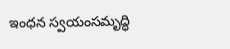ఇంధన స్వయంసమృద్ధి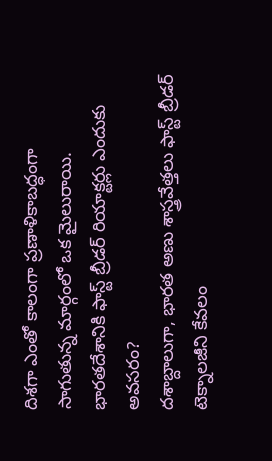దిశగా ఎంతో కాలంగా ప్రణాళికాబద్ధంగా సాగుతున్న మార్గంలో ఒక మైలురాయి.
భారతదేశానికి ఫాస్ట్ బ్రీడర్ రియాక్టర్లు ఎందుకు అవసరం?
దశాబ్దాలుగా, భారత అణు శాస్త్రవేత్తలు ఫాస్ట్ బ్రీడర్ టెక్నాలజీని కేవలం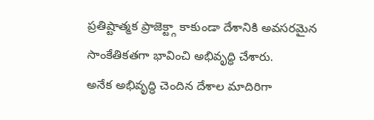ప్రతిష్టాత్మక ప్రాజెక్ట్గా కాకుండా దేశానికి అవసరమైన సాంకేతికతగా భావించి అభివృద్ధి చేశారు.
అనేక అభివృద్ధి చెందిన దేశాల మాదిరిగా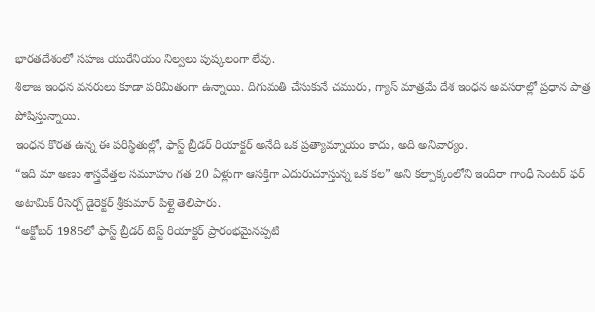భారతదేశంలో సహజ యురేనియం నిల్వలు పుష్కలంగా లేవు.
శిలాజ ఇంధన వనరులు కూడా పరిమితంగా ఉన్నాయి. దిగుమతి చేసుకునే చమురు, గ్యాస్ మాత్రమే దేశ ఇంధన అవసరాల్లో ప్రధాన పాత్ర పోషిస్తున్నాయి.
ఇంధన కొరత ఉన్న ఈ పరిస్థితుల్లో, ఫాస్ట్ బ్రీడర్ రియాక్టర్ అనేది ఒక ప్రత్యామ్నాయం కాదు, అది అనివార్యం.
“ఇది మా అణు శాస్త్రవేత్తల సమూహం గత 20 ఏళ్లుగా ఆసక్తిగా ఎదురుచూస్తున్న ఒక కల” అని కల్పాక్కంలోని ఇందిరా గాంధీ సెంటర్ ఫర్ అటామిక్ రీసెర్చ్ డైరెక్టర్ శ్రీకుమార్ పిళ్లై తెలిపారు.
“అక్టోబర్ 1985లో ఫాస్ట్ బ్రీడర్ టెస్ట్ రియాక్టర్ ప్రారంభమైనప్పటి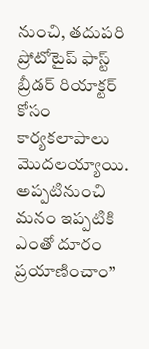నుంచి, తదుపరి ప్రోటోటైప్ ఫాస్ట్ బ్రీడర్ రియాక్టర్ కోసం కార్యకలాపాలు మొదలయ్యాయి. అప్పటినుంచి మనం ఇప్పటికి ఎంతో దూరం ప్రయాణించాం”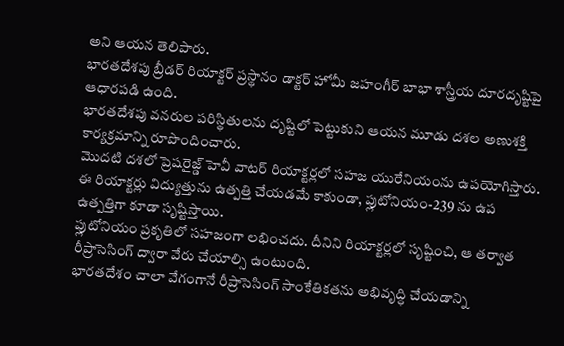అని ఆయన తెలిపారు.
భారతదేశపు బ్రీడర్ రియాక్టర్ ప్రస్థానం డాక్టర్ హోమీ జహంగీర్ బాభా శాస్త్రీయ దూరదృష్టిపై ఆధారపడి ఉంది.
భారతదేశపు వనరుల పరిస్థితులను దృష్టిలో పెట్టుకుని ఆయన మూడు దశల అణుశక్తి కార్యక్రమాన్ని రూపొందించారు.
మొదటి దశలో ప్రెషరైజ్డ్ హెవీ వాటర్ రియాక్టర్లలో సహజ యురేనియంను ఉపయోగిస్తారు.
ఈ రియాక్టర్లు విద్యుత్తును ఉత్పత్తి చేయడమే కాకుండా, ప్లుటోనియం-239 ను ఉప ఉత్పత్తిగా కూడా సృష్టిస్తాయి.
ప్లుటోనియం ప్రకృతిలో సహజంగా లభించదు. దీనిని రియాక్టర్లలో సృష్టించి, ఆ తర్వాత రీప్రాసెసింగ్ ద్వారా వేరు చేయాల్సి ఉంటుంది.
భారతదేశం చాలా వేగంగానే రీప్రాసెసింగ్ సాంకేతికతను అభివృద్ధి చేయడాన్ని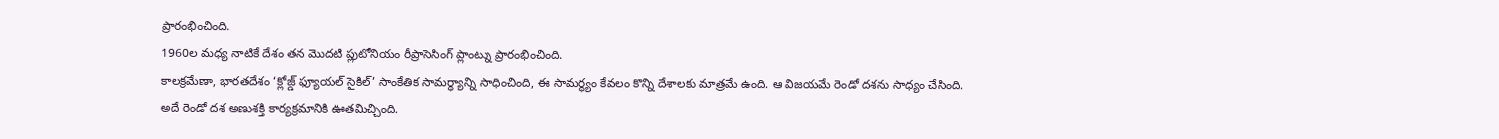ప్రారంభించింది.
1960ల మధ్య నాటికే దేశం తన మొదటి ప్లుటోనియం రీప్రాసెసింగ్ ప్లాంట్ను ప్రారంభించింది.
కాలక్రమేణా, భారతదేశం ‘క్లోజ్డ్ ఫ్యూయల్ సైకిల్’ సాంకేతిక సామర్ధ్యాన్ని సాధించింది, ఈ సామర్థ్యం కేవలం కొన్ని దేశాలకు మాత్రమే ఉంది. ఆ విజయమే రెండో దశను సాధ్యం చేసింది.
అదే రెండో దశ అణుశక్తి కార్యక్రమానికి ఊతమిచ్చింది.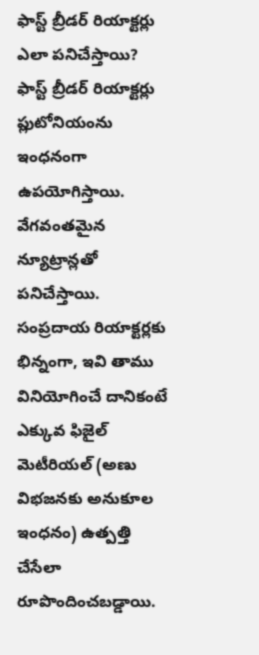ఫాస్ట్ బ్రీడర్ రియాక్టర్లు ఎలా పనిచేస్తాయి?
ఫాస్ట్ బ్రీడర్ రియాక్టర్లు ప్లుటోనియంను ఇంధనంగా ఉపయోగిస్తాయి. వేగవంతమైన న్యూట్రాన్లతో పనిచేస్తాయి.
సంప్రదాయ రియాక్టర్లకు భిన్నంగా, ఇవి తాము వినియోగించే దానికంటే ఎక్కువ ఫిజైల్ మెటీరియల్ (అణు విభజనకు అనుకూల ఇంధనం) ఉత్పత్తి చేసేలా రూపొందించబడ్డాయి.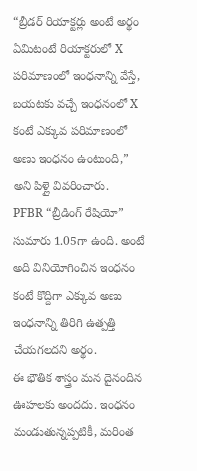“బ్రీడర్ రియాక్టర్లు అంటే అర్థం ఏమిటంటే రియాక్టరులో X పరిమాణంలో ఇంధనాన్ని వేస్తే, బయటకు వచ్చే ఇంధనంలో X కంటే ఎక్కువ పరిమాణంలో అణు ఇంధనం ఉంటుంది,” అని పిళ్లై వివరించారు.
PFBR “బ్రీడింగ్ రేషియో” సుమారు 1.05గా ఉంది. అంటే అది వినియోగించిన ఇంధనం కంటే కొద్దిగా ఎక్కువ అణు ఇంధనాన్ని తిరిగి ఉత్పత్తి చేయగలదని అర్థం.
ఈ భౌతిక శాస్త్రం మన దైనందిన ఊహలకు అందదు. ఇంధనం మండుతున్నప్పటికీ, మరింత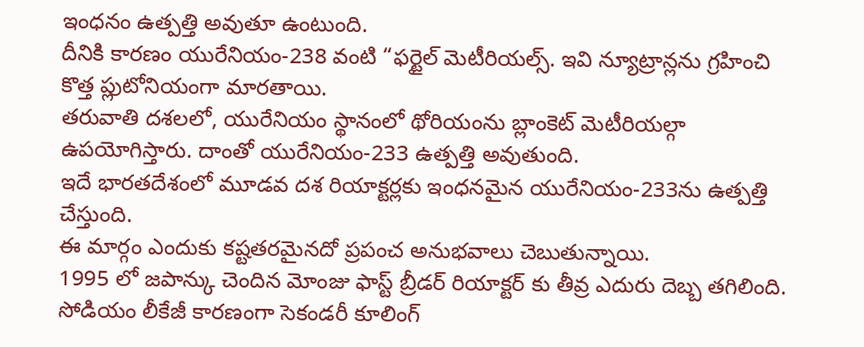ఇంధనం ఉత్పత్తి అవుతూ ఉంటుంది.
దీనికి కారణం యురేనియం-238 వంటి “ఫర్టైల్ మెటీరియల్స్. ఇవి న్యూట్రాన్లను గ్రహించి కొత్త ప్లుటోనియంగా మారతాయి.
తరువాతి దశలలో, యురేనియం స్థానంలో థోరియంను బ్లాంకెట్ మెటీరియల్గా ఉపయోగిస్తారు. దాంతో యురేనియం-233 ఉత్పత్తి అవుతుంది.
ఇదే భారతదేశంలో మూడవ దశ రియాక్టర్లకు ఇంధనమైన యురేనియం-233ను ఉత్పత్తి చేస్తుంది.
ఈ మార్గం ఎందుకు కష్టతరమైనదో ప్రపంచ అనుభవాలు చెబుతున్నాయి.
1995 లో జపాన్కు చెందిన మోంజు ఫాస్ట్ బ్రీడర్ రియాక్టర్ కు తీవ్ర ఎదురు దెబ్బ తగిలింది.
సోడియం లీకేజీ కారణంగా సెకండరీ కూలింగ్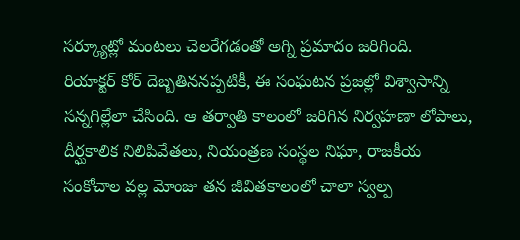సర్క్యూట్లో మంటలు చెలరేగడంతో అగ్ని ప్రమాదం జరిగింది.
రియాక్టర్ కోర్ దెబ్బతిననప్పటికీ, ఈ సంఘటన ప్రజల్లో విశ్వాసాన్ని సన్నగిల్లేలా చేసింది. ఆ తర్వాతి కాలంలో జరిగిన నిర్వహణా లోపాలు, దీర్ఘకాలిక నిలిపివేతలు, నియంత్రణ సంస్థల నిఘా, రాజకీయ సంకోచాల వల్ల మోంజు తన జీవితకాలంలో చాలా స్వల్ప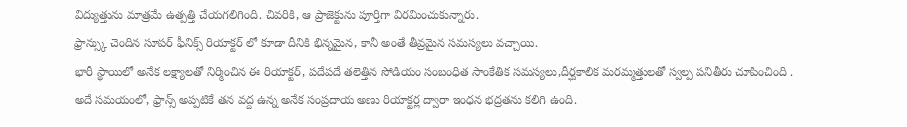విద్యుత్తును మాత్రమే ఉత్పత్తి చేయగలిగింది. చివరికి, ఆ ప్రాజెక్టును పూర్తిగా విరమించుకున్నారు.
ఫ్రాన్స్కు చెందిన సూపర్ ఫీనిక్స్ రియాక్టర్ లో కూడా దీనికి భిన్నమైన, కానీ అంతే తీవ్రమైన సమస్యలు వచ్చాయి.
భారీ స్థాయిలో అనేక లక్ష్యాలతో నిర్మించిన ఈ రియాక్టర్, పదేపదే తలెత్తిన సోడియం సంబంధిత సాంకేతిక సమస్యలు,దీర్ఘకాలిక మరమ్మత్తులతో స్వల్ప పనితీరు చూపించింది .
అదే సమయంలో, ఫ్రాన్స్ అప్పటికే తన వద్ద ఉన్న అనేక సంప్రదాయ అణు రియాక్టర్ల ద్వారా ఇంధన భద్రతను కలిగి ఉంది.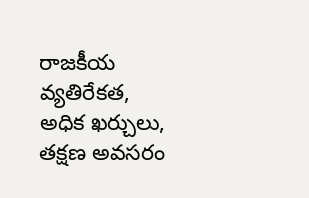రాజకీయ వ్యతిరేకత, అధిక ఖర్చులు, తక్షణ అవసరం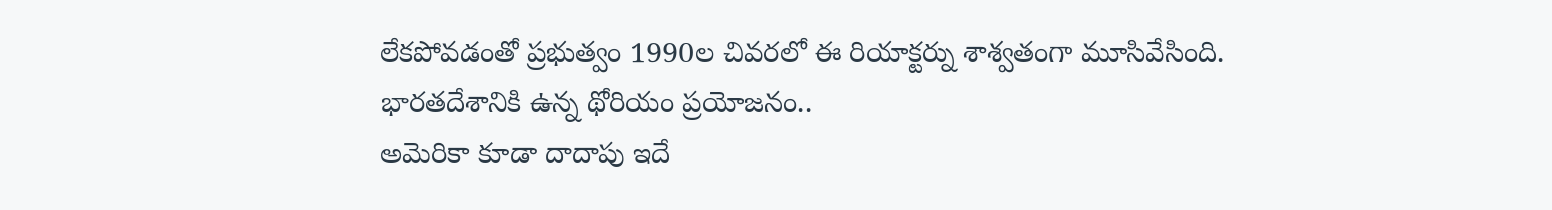లేకపోవడంతో ప్రభుత్వం 1990ల చివరలో ఈ రియాక్టర్ను శాశ్వతంగా మూసివేసింది.
భారతదేశానికి ఉన్న థోరియం ప్రయోజనం..
అమెరికా కూడా దాదాపు ఇదే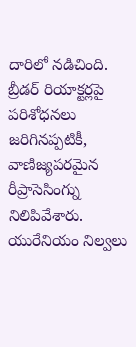దారిలో నడిచింది. బ్రీడర్ రియాక్టర్లపై పరిశోధనలు జరిగినప్పటికీ, వాణిజ్యపరమైన రీప్రాసెసింగ్ను నిలిపివేశారు.
యురేనియం నిల్వలు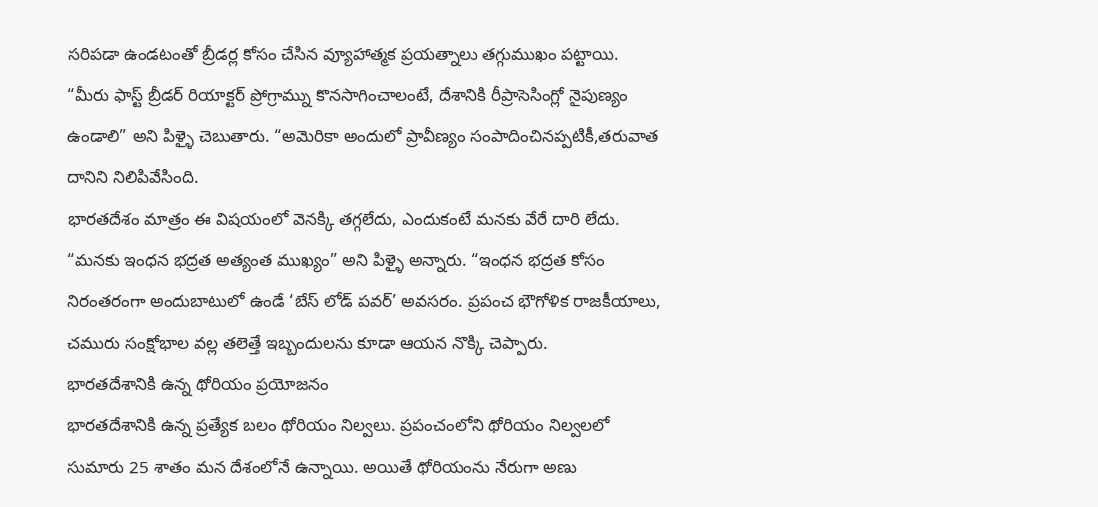సరిపడా ఉండటంతో బ్రీడర్ల కోసం చేసిన వ్యూహాత్మక ప్రయత్నాలు తగ్గుముఖం పట్టాయి.
“మీరు ఫాస్ట్ బ్రీడర్ రియాక్టర్ ప్రోగ్రామ్ను కొనసాగించాలంటే, దేశానికి రీప్రాసెసింగ్లో నైపుణ్యం ఉండాలి” అని పిళ్ళై చెబుతారు. “అమెరికా అందులో ప్రావీణ్యం సంపాదించినప్పటికీ,తరువాత దానిని నిలిపివేసింది.
భారతదేశం మాత్రం ఈ విషయంలో వెనక్కి తగ్గలేదు, ఎందుకంటే మనకు వేరే దారి లేదు. “మనకు ఇంధన భద్రత అత్యంత ముఖ్యం” అని పిళ్ళై అన్నారు. “ఇంధన భద్రత కోసం నిరంతరంగా అందుబాటులో ఉండే ‘బేస్ లోడ్ పవర్’ అవసరం. ప్రపంచ భౌగోళిక రాజకీయాలు, చమురు సంక్షోభాల వల్ల తలెత్తే ఇబ్బందులను కూడా ఆయన నొక్కి చెప్పారు.
భారతదేశానికి ఉన్న థోరియం ప్రయోజనం
భారతదేశానికి ఉన్న ప్రత్యేక బలం థోరియం నిల్వలు. ప్రపంచంలోని థోరియం నిల్వలలో సుమారు 25 శాతం మన దేశంలోనే ఉన్నాయి. అయితే థోరియంను నేరుగా అణు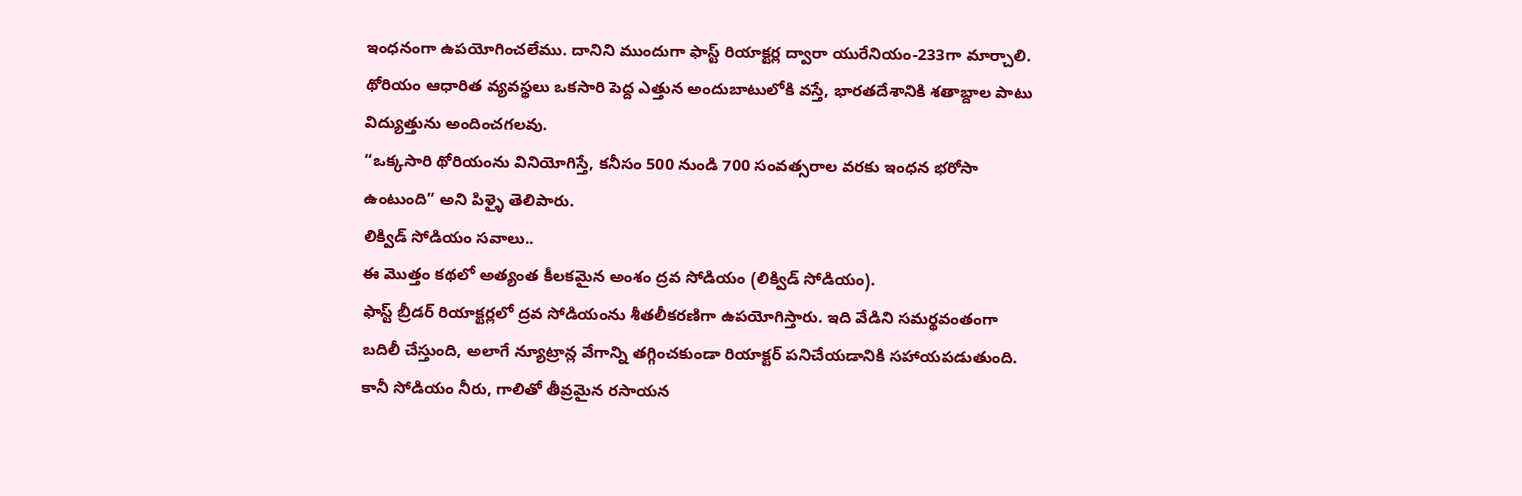ఇంధనంగా ఉపయోగించలేము. దానిని ముందుగా ఫాస్ట్ రియాక్టర్ల ద్వారా యురేనియం-233గా మార్చాలి. థోరియం ఆధారిత వ్యవస్థలు ఒకసారి పెద్ద ఎత్తున అందుబాటులోకి వస్తే, భారతదేశానికి శతాబ్దాల పాటు విద్యుత్తును అందించగలవు.
“ఒక్కసారి థోరియంను వినియోగిస్తే, కనీసం 500 నుండి 700 సంవత్సరాల వరకు ఇంధన భరోసా ఉంటుంది” అని పిళ్ళై తెలిపారు.
లిక్విడ్ సోడియం సవాలు..
ఈ మొత్తం కథలో అత్యంత కీలకమైన అంశం ద్రవ సోడియం (లిక్విడ్ సోడియం).
ఫాస్ట్ బ్రీడర్ రియాక్టర్లలో ద్రవ సోడియంను శీతలీకరణిగా ఉపయోగిస్తారు. ఇది వేడిని సమర్థవంతంగా బదిలీ చేస్తుంది, అలాగే న్యూట్రాన్ల వేగాన్ని తగ్గించకుండా రియాక్టర్ పనిచేయడానికి సహాయపడుతుంది. కానీ సోడియం నీరు, గాలితో తీవ్రమైన రసాయన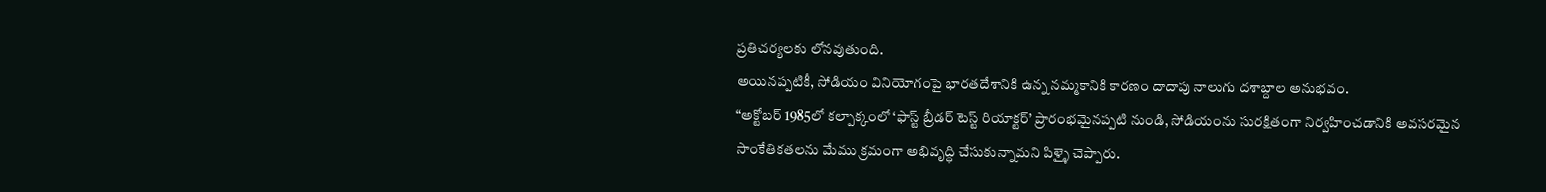ప్రతిచర్యలకు లోనవుతుంది.
అయినప్పటికీ, సోడియం వినియోగంపై భారతదేశానికి ఉన్న నమ్మకానికి కారణం దాదాపు నాలుగు దశాబ్దాల అనుభవం.
“అక్టోబర్ 1985లో కల్పాక్కంలో ‘ఫాస్ట్ బ్రీడర్ టెస్ట్ రియాక్టర్’ ప్రారంభమైనప్పటి నుండి, సోడియంను సురక్షితంగా నిర్వహించడానికి అవసరమైన సాంకేతికతలను మేము క్రమంగా అభివృద్ధి చేసుకున్నామని పిళ్ళై చెప్పారు.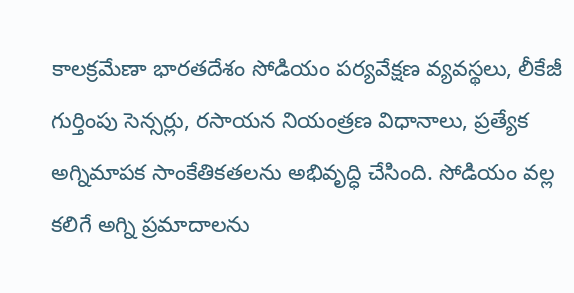కాలక్రమేణా భారతదేశం సోడియం పర్యవేక్షణ వ్యవస్థలు, లీకేజీ గుర్తింపు సెన్సర్లు, రసాయన నియంత్రణ విధానాలు, ప్రత్యేక అగ్నిమాపక సాంకేతికతలను అభివృద్ధి చేసింది. సోడియం వల్ల కలిగే అగ్ని ప్రమాదాలను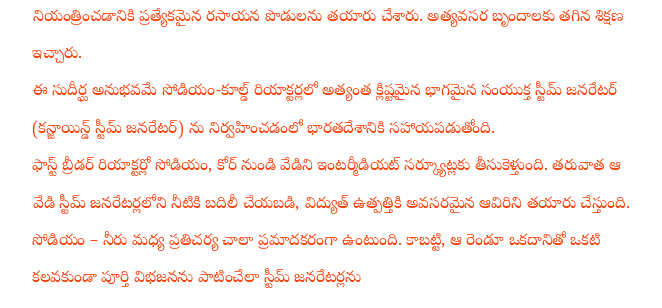నియంత్రించడానికి ప్రత్యేకమైన రసాయన పొడులను తయారు చేశారు. అత్యవసర బృందాలకు తగిన శిక్షణ ఇచ్చారు.
ఈ సుదీర్ఘ అనుభవమే సోడియం-కూల్డ్ రియాక్టర్లలో అత్యంత క్లిష్టమైన భాగమైన సంయుక్త స్టీమ్ జనరేటర్ (కన్జాయిన్డ్ స్టీమ్ జనరేటర్) ను నిర్వహించడంలో భారతదేశానికి సహాయపడుతోంది.
ఫాస్ట్ బ్రీడర్ రియాక్టర్లో సోడియం, కోర్ నుండి వేడిని ఇంటర్మీడియట్ సర్క్యూట్లకు తీసుకెళ్తుంది. తరువాత ఆ వేడి స్టీమ్ జనరేటర్లలోని నీటికి బదిలీ చేయబడి, విద్యుత్ ఉత్పత్తికి అవసరమైన ఆవిరిని తయారు చేస్తుంది.
సోడియం – నీరు మధ్య ప్రతిచర్య చాలా ప్రమాదకరంగా ఉంటుంది. కాబట్టి, ఆ రెండూ ఒకదానితో ఒకటి కలవకుండా పూర్తి విభజనను పాటించేలా స్టీమ్ జనరేటర్లను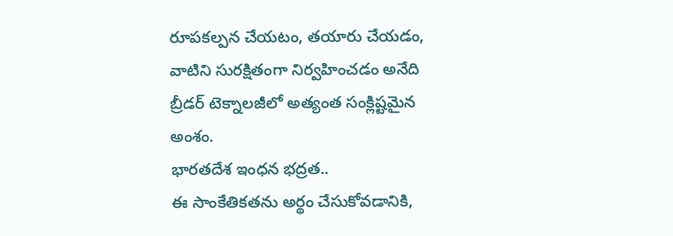రూపకల్పన చేయటం, తయారు చేయడం, వాటిని సురక్షితంగా నిర్వహించడం అనేది బ్రీడర్ టెక్నాలజీలో అత్యంత సంక్లిష్టమైన అంశం.
భారతదేశ ఇంధన భద్రత..
ఈ సాంకేతికతను అర్థం చేసుకోవడానికి,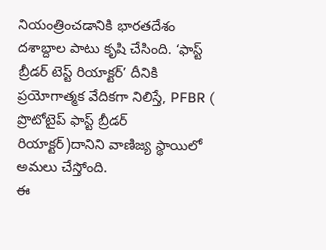నియంత్రించడానికి భారతదేశం దశాబ్దాల పాటు కృషి చేసింది. ‘ఫాస్ట్ బ్రీడర్ టెస్ట్ రియాక్టర్’ దీనికి ప్రయోగాత్మక వేదికగా నిలిస్తే, PFBR ( ప్రొటోటైప్ ఫాస్ట్ బ్రీడర్ రియాక్టర్)దానిని వాణిజ్య స్థాయిలో అమలు చేస్తోంది.
ఈ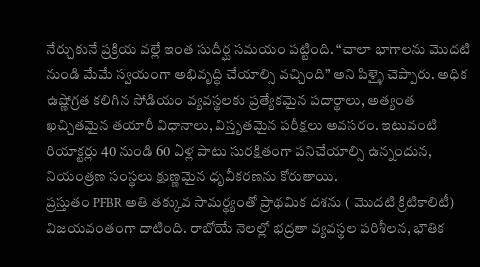నేర్చుకునే ప్రక్రియ వల్లే ఇంత సుదీర్ఘ సమయం పట్టింది. “చాలా భాగాలను మొదటి నుండి మేమే స్వయంగా అభివృద్ధి చేయాల్సి వచ్చింది” అని పిళ్ళై చెప్పారు. అధిక ఉష్ణోగ్రత కలిగిన సోడియం వ్యవస్థలకు ప్రత్యేకమైన పదార్థాలు, అత్యంత ఖచ్చితమైన తయారీ విధానాలు, విస్తృతమైన పరీక్షలు అవసరం. ఇటువంటి రియాక్టర్లు 40 నుండి 60 ఏళ్ల పాటు సురక్షితంగా పనిచేయాల్సి ఉన్నందున, నియంత్రణ సంస్థలు క్షుణ్ణమైన ధృవీకరణను కోరుతాయి.
ప్రస్తుతం PFBR అతి తక్కువ సామర్థ్యంతో ప్రాథమిక దశను ( మొదటి క్రిటికాలిటీ) విజయవంతంగా దాటింది. రాబోయే నెలల్లో భద్రతా వ్యవస్థల పరిశీలన, భౌతిక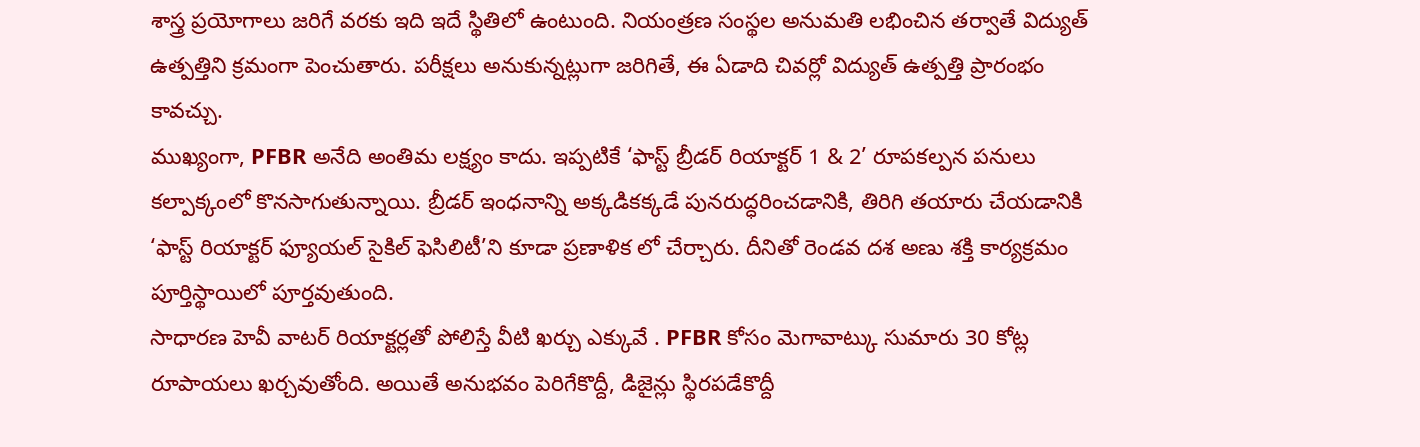శాస్త్ర ప్రయోగాలు జరిగే వరకు ఇది ఇదే స్థితిలో ఉంటుంది. నియంత్రణ సంస్థల అనుమతి లభించిన తర్వాతే విద్యుత్ ఉత్పత్తిని క్రమంగా పెంచుతారు. పరీక్షలు అనుకున్నట్లుగా జరిగితే, ఈ ఏడాది చివర్లో విద్యుత్ ఉత్పత్తి ప్రారంభం కావచ్చు.
ముఖ్యంగా, PFBR అనేది అంతిమ లక్ష్యం కాదు. ఇప్పటికే ‘ఫాస్ట్ బ్రీడర్ రియాక్టర్ 1 & 2’ రూపకల్పన పనులు కల్పాక్కంలో కొనసాగుతున్నాయి. బ్రీడర్ ఇంధనాన్ని అక్కడికక్కడే పునరుద్ధరించడానికి, తిరిగి తయారు చేయడానికి ‘ఫాస్ట్ రియాక్టర్ ఫ్యూయల్ సైకిల్ ఫెసిలిటీ’ని కూడా ప్రణాళిక లో చేర్చారు. దీనితో రెండవ దశ అణు శక్తి కార్యక్రమం పూర్తిస్థాయిలో పూర్తవుతుంది.
సాధారణ హెవీ వాటర్ రియాక్టర్లతో పోలిస్తే వీటి ఖర్చు ఎక్కువే . PFBR కోసం మెగావాట్కు సుమారు 30 కోట్ల రూపాయలు ఖర్చవుతోంది. అయితే అనుభవం పెరిగేకొద్దీ, డిజైన్లు స్థిరపడేకొద్దీ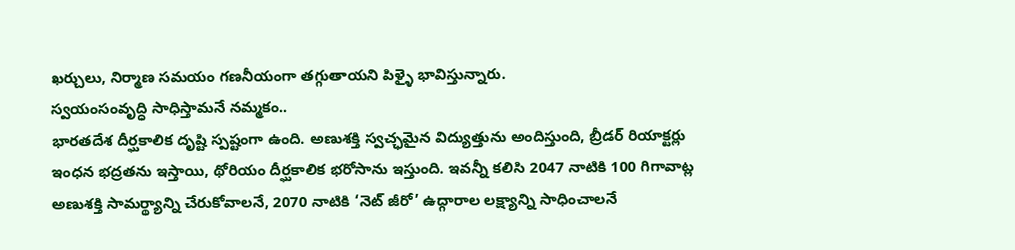ఖర్చులు, నిర్మాణ సమయం గణనీయంగా తగ్గుతాయని పిళ్ళై భావిస్తున్నారు.
స్వయంసంవృద్ధి సాధిస్తామనే నమ్మకం..
భారతదేశ దీర్ఘకాలిక దృష్టి స్పష్టంగా ఉంది. అణుశక్తి స్వచ్ఛమైన విద్యుత్తును అందిస్తుంది, బ్రీడర్ రియాక్టర్లు ఇంధన భద్రతను ఇస్తాయి, థోరియం దీర్ఘకాలిక భరోసాను ఇస్తుంది. ఇవన్నీ కలిసి 2047 నాటికి 100 గిగావాట్ల అణుశక్తి సామర్థ్యాన్ని చేరుకోవాలనే, 2070 నాటికి ‘నెట్ జీరో’ ఉద్గారాల లక్ష్యాన్ని సాధించాలనే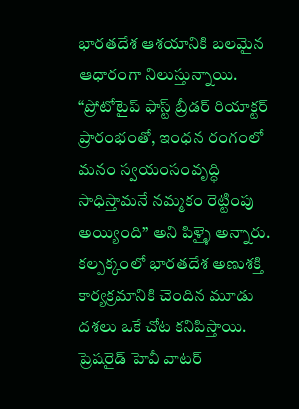భారతదేశ ఆశయానికి బలమైన ఆధారంగా నిలుస్తున్నాయి.
“ప్రోటోటైప్ ఫాస్ట్ బ్రీడర్ రియాక్టర్ ప్రారంభంతో, ఇంధన రంగంలో మనం స్వయంసంవృద్ధి సాధిస్తామనే నమ్మకం రెట్టింపు అయ్యింది” అని పిళ్ళై అన్నారు.
కల్పక్కంలో భారతదేశ అణుశక్తి కార్యక్రమానికి చెందిన మూడు దశలు ఒకే చోట కనిపిస్తాయి. ప్రెషరైడ్ హెవీ వాటర్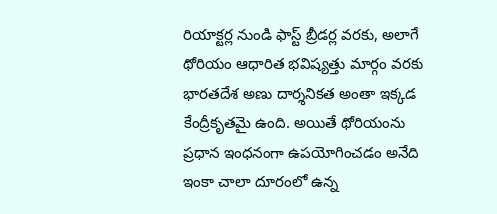రియాక్టర్ల నుండి ఫాస్ట్ బ్రీడర్ల వరకు, అలాగే థోరియం ఆధారిత భవిష్యత్తు మార్గం వరకు భారతదేశ అణు దార్శనికత అంతా ఇక్కడ కేంద్రీకృతమై ఉంది. అయితే థోరియంను ప్రధాన ఇంధనంగా ఉపయోగించడం అనేది ఇంకా చాలా దూరంలో ఉన్న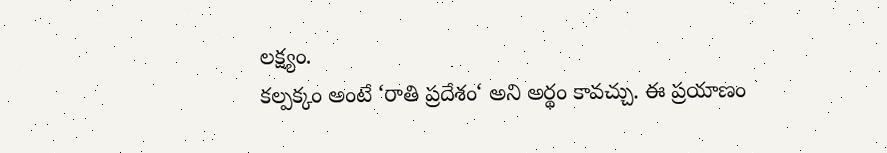లక్ష్యం.
కల్పక్కం అంటే ‘రాతి ప్రదేశం‘ అని అర్థం కావచ్చు. ఈ ప్రయాణం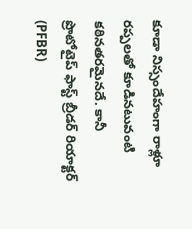కూడా నిస్సందేహంగా రాళ్లూ రప్పలతో కూడినటువంటి కఠినతరమైనదే. కానీ ప్రొటోటైప్ ఫాస్ట్ బ్రీడర్ రియాక్టర్ (PFBR)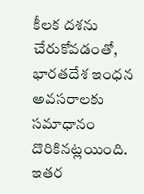కీలక దశను చేరుకోవడంతో, భారతదేశ ఇంధన అవసరాలకు సమాధానం దొరికినట్లయింది. ఇతర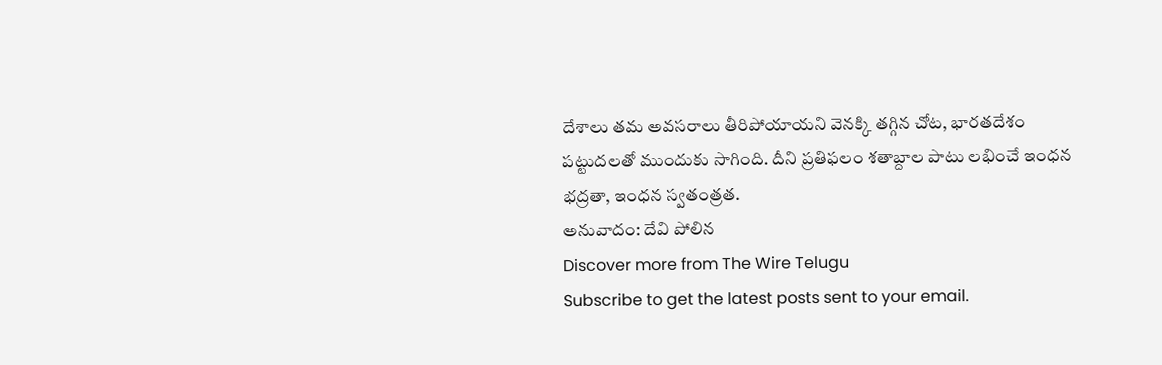దేశాలు తమ అవసరాలు తీరిపోయాయని వెనక్కి తగ్గిన చోట, భారతదేశం పట్టుదలతో ముందుకు సాగింది. దీని ప్రతిఫలం శతాబ్దాల పాటు లభించే ఇంధన భద్రతా, ఇంధన స్వతంత్రత.
అనువాదం: దేవి పోలిన
Discover more from The Wire Telugu
Subscribe to get the latest posts sent to your email.